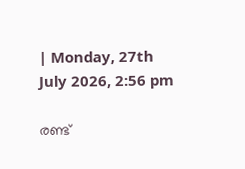| Monday, 27th July 2026, 2:56 pm

രണ്ട്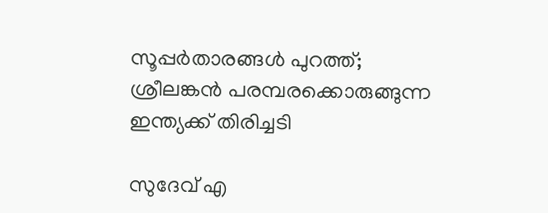സൂപ്പര്‍താരങ്ങള്‍ പുറത്ത്; ശ്രീലങ്കന്‍ പരമ്പരക്കൊരുങ്ങുന്ന ഇന്ത്യക്ക് തിരിച്ചടി

സുദേവ് എ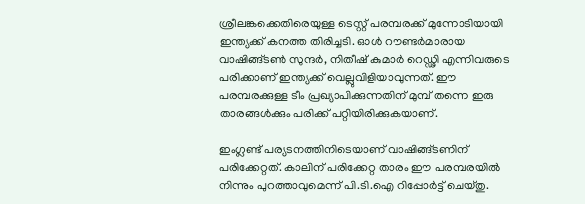ശ്രീലങ്കക്കെതിരെയുള്ള ടെസ്റ്റ് പരമ്പരക്ക് മുന്നോടിയായി ഇന്ത്യക്ക് കനത്ത തിരിച്ചടി. ഓള്‍ റൗണ്ടര്‍മാരായ വാഷിങ്ങ്ടണ്‍ സുന്ദര്‍, നിതീഷ് കുമാര്‍ റെഡ്ഢി എന്നിവരുടെ പരിക്കാണ് ഇന്ത്യക്ക് വെല്ലുവിളിയാവുന്നത്. ഈ പരമ്പരക്കുള്ള ടീം പ്രഖ്യാപിക്കുന്നതിന് മുമ്പ് തന്നെ ഇരു താരങ്ങള്‍ക്കും പരിക്ക് പറ്റിയിരിക്കുകയാണ്.

ഇംഗ്ലണ്ട് പര്യടനത്തിനിടെയാണ് വാഷിങ്ങ്ടണിന് പരിക്കേറ്റത്. കാലിന് പരിക്കേറ്റ താരം ഈ പരമ്പരയില്‍ നിന്നും പുറത്താവുമെന്ന് പി.ടി.ഐ റിപ്പോര്‍ട്ട് ചെയ്തു.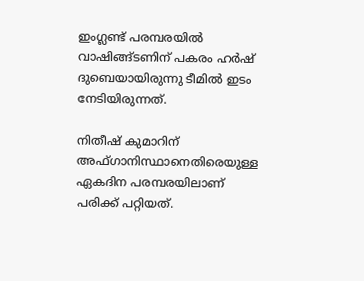ഇംഗ്ലണ്ട് പരമ്പരയില്‍ വാഷിങ്ങ്ടണിന് പകരം ഹര്‍ഷ് ദുബെയായിരുന്നു ടീമില്‍ ഇടം നേടിയിരുന്നത്.

നിതീഷ് കുമാറിന് അഫ്ഗാനിസ്ഥാനെതിരെയുള്ള ഏകദിന പരമ്പരയിലാണ് പരിക്ക് പറ്റിയത്.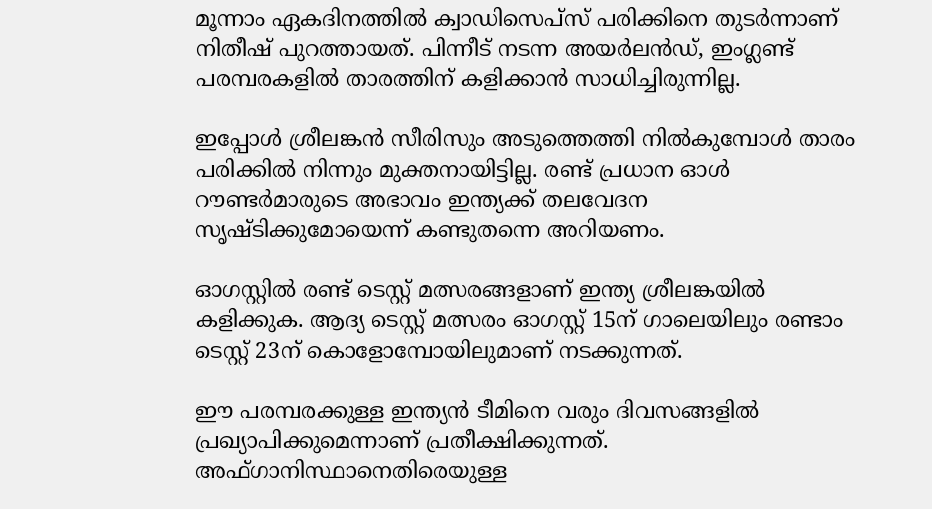മൂന്നാം ഏകദിനത്തില്‍ ക്വാഡിസെപ്‌സ് പരിക്കിനെ തുടര്‍ന്നാണ് നിതീഷ് പുറത്തായത്. പിന്നീട് നടന്ന അയര്‍ലന്‍ഡ്, ഇംഗ്ലണ്ട് പരമ്പരകളില്‍ താരത്തിന് കളിക്കാന്‍ സാധിച്ചിരുന്നില്ല.

ഇപ്പോള്‍ ശ്രീലങ്കന്‍ സീരിസും അടുത്തെത്തി നില്‍കുമ്പോള്‍ താരം പരിക്കില്‍ നിന്നും മുക്തനായിട്ടില്ല. രണ്ട് പ്രധാന ഓള്‍ റൗണ്ടര്‍മാരുടെ അഭാവം ഇന്ത്യക്ക് തലവേദന സൃഷ്ടിക്കുമോയെന്ന് കണ്ടുതന്നെ അറിയണം.

ഓഗസ്റ്റില്‍ രണ്ട് ടെസ്റ്റ് മത്സരങ്ങളാണ് ഇന്ത്യ ശ്രീലങ്കയില്‍ കളിക്കുക. ആദ്യ ടെസ്റ്റ് മത്സരം ഓഗസ്റ്റ് 15ന് ഗാലെയിലും രണ്ടാം ടെസ്റ്റ് 23ന് കൊളോമ്പോയിലുമാണ് നടക്കുന്നത്.

ഈ പരമ്പരക്കുള്ള ഇന്ത്യന്‍ ടീമിനെ വരും ദിവസങ്ങളില്‍ പ്രഖ്യാപിക്കുമെന്നാണ് പ്രതീക്ഷിക്കുന്നത്. അഫ്ഗാനിസ്ഥാനെതിരെയുള്ള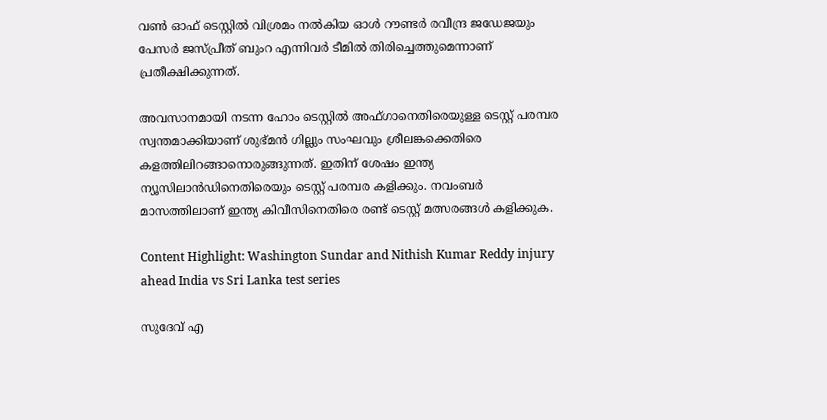വണ്‍ ഓഫ് ടെസ്റ്റില്‍ വിശ്രമം നല്‍കിയ ഓള്‍ റൗണ്ടര്‍ രവീന്ദ്ര ജഡേജയും പേസര്‍ ജസ്പ്രീത് ബുംറ എന്നിവര്‍ ടീമില്‍ തിരിച്ചെത്തുമെന്നാണ് പ്രതീക്ഷിക്കുന്നത്.

അവസാനമായി നടന്ന ഹോം ടെസ്റ്റില്‍ അഫ്ഗാനെതിരെയുള്ള ടെസ്റ്റ് പരമ്പര സ്വന്തമാക്കിയാണ് ശുഭ്മന്‍ ഗില്ലും സംഘവും ശ്രീലങ്കക്കെതിരെ കളത്തിലിറങ്ങാനൊരുങ്ങുന്നത്. ഇതിന് ശേഷം ഇന്ത്യ ന്യൂസിലാന്‍ഡിനെതിരെയും ടെസ്റ്റ് പരമ്പര കളിക്കും. നവംബര്‍ മാസത്തിലാണ് ഇന്ത്യ കിവീസിനെതിരെ രണ്ട് ടെസ്റ്റ് മത്സരങ്ങള്‍ കളിക്കുക.

Content Highlight: Washington Sundar and Nithish Kumar Reddy injury ahead India vs Sri Lanka test series

സുദേവ് എ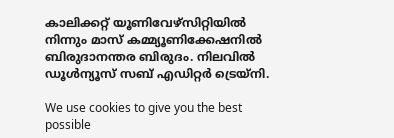കാലിക്കറ്റ് യൂണിവേഴ്‌സിറ്റിയില്‍ നിന്നും മാസ് കമ്മ്യൂണിക്കേഷനില്‍ ബിരുദാനന്തര ബിരുദം. നിലവില്‍ ഡൂള്‍ന്യൂസ് സബ് എഡിറ്റര്‍ ട്രെയ്‌നി.

We use cookies to give you the best possible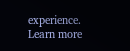experience. Learn more